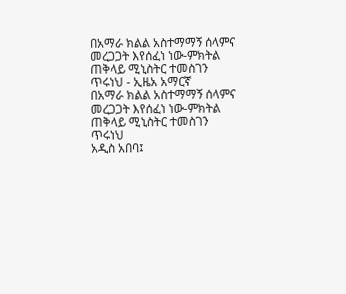በአማራ ክልል አስተማማኝ ሰላምና መረጋጋት እየሰፈነ ነው-ምክትል ጠቅላይ ሚኒስትር ተመስገን ጥሩነህ - ኢዜአ አማርኛ
በአማራ ክልል አስተማማኝ ሰላምና መረጋጋት እየሰፈነ ነው-ምክትል ጠቅላይ ሚኒስትር ተመስገን ጥሩነህ
አዲስ አበባ፤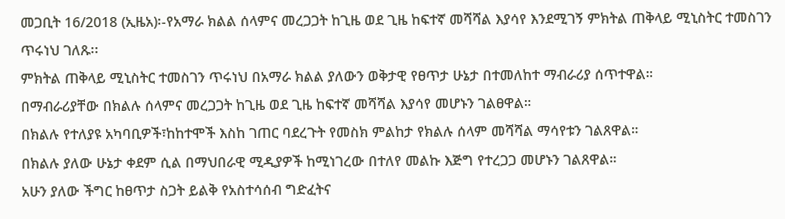መጋቢት 16/2018 (ኢዜአ)፡-የአማራ ክልል ሰላምና መረጋጋት ከጊዜ ወደ ጊዜ ከፍተኛ መሻሻል እያሳየ እንደሚገኝ ምክትል ጠቅላይ ሚኒስትር ተመስገን ጥሩነህ ገለጹ፡፡
ምክትል ጠቅላይ ሚኒስትር ተመስገን ጥሩነህ በአማራ ክልል ያለውን ወቅታዊ የፀጥታ ሁኔታ በተመለከተ ማብራሪያ ሰጥተዋል።
በማብራሪያቸው በክልሉ ሰላምና መረጋጋት ከጊዜ ወደ ጊዜ ከፍተኛ መሻሻል እያሳየ መሆኑን ገልፀዋል።
በክልሉ የተለያዩ አካባቢዎች፣ከከተሞች እስከ ገጠር ባደረጉት የመስክ ምልከታ የክልሉ ሰላም መሻሻል ማሳየቱን ገልጸዋል።
በክልሉ ያለው ሁኔታ ቀደም ሲል በማህበራዊ ሚዲያዎች ከሚነገረው በተለየ መልኩ እጅግ የተረጋጋ መሆኑን ገልጸዋል።
አሁን ያለው ችግር ከፀጥታ ስጋት ይልቅ የአስተሳሰብ ግድፈትና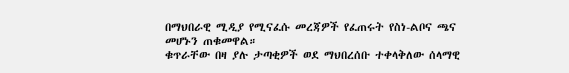በማህበራዊ ሚዲያ የሚናፈሱ መረጃዎች የፈጠሩት የስነ-ልቦና ጫና መሆኑን ጠቁመዋል።
ቁጥራቸው በዛ ያሉ ታጣቂዎች ወደ ማህበረሰቡ ተቀላቅለው ሰላማዊ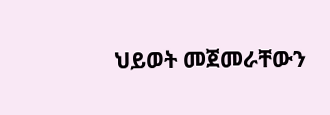ህይወት መጀመራቸውን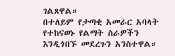ገልጸዋል።
በተለይም የታጣቂ አመራር አባላት የተከናወኑ የልማት ስራዎችን እንዲጎበኙ መደረጉን አንስተዋል።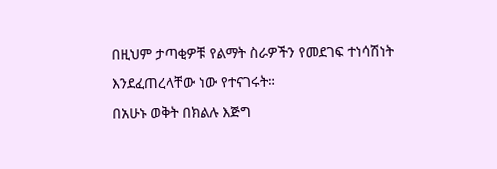በዚህም ታጣቂዎቹ የልማት ስራዎችን የመደገፍ ተነሳሽነት እንደፈጠረላቸው ነው የተናገሩት።
በአሁኑ ወቅት በክልሉ እጅግ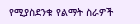የሚያስደንቁ የልማት ስራዎች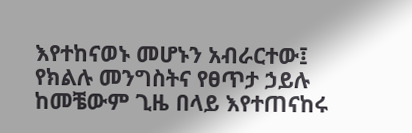እየተከናወኑ መሆኑን አብራርተው፤ የክልሉ መንግስትና የፀጥታ ኃይሉ ከመቼውም ጊዜ በላይ እየተጠናከሩ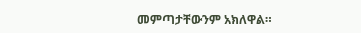መምጣታቸውንም አክለዋል።